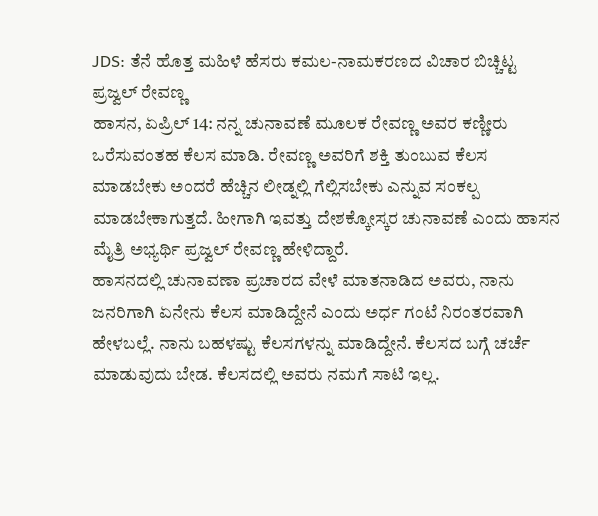JDS: ತೆನೆ ಹೊತ್ತ ಮಹಿಳೆ ಹೆಸರು ಕಮಲ-ನಾಮಕರಣದ ವಿಚಾರ ಬಿಚ್ಚಿಟ್ಟ ಪ್ರಜ್ವಲ್ ರೇವಣ್ಣ
ಹಾಸನ, ಏಪ್ರಿಲ್ 14: ನನ್ನ ಚುನಾವಣೆ ಮೂಲಕ ರೇವಣ್ಣ ಅವರ ಕಣ್ಣೀರು ಒರೆಸುವಂತಹ ಕೆಲಸ ಮಾಡಿ. ರೇವಣ್ಣ ಅವರಿಗೆ ಶಕ್ತಿ ತುಂಬುವ ಕೆಲಸ ಮಾಡಬೇಕು ಅಂದರೆ ಹೆಚ್ಚಿನ ಲೀಡ್ನಲ್ಲಿ ಗೆಲ್ಲಿಸಬೇಕು ಎನ್ನುವ ಸಂಕಲ್ಪ ಮಾಡಬೇಕಾಗುತ್ತದೆ. ಹೀಗಾಗಿ ಇವತ್ತು ದೇಶಕ್ಕೋಸ್ಕರ ಚುನಾವಣೆ ಎಂದು ಹಾಸನ ಮೈತ್ರಿ ಅಭ್ಯರ್ಥಿ ಪ್ರಜ್ವಲ್ ರೇವಣ್ಣ ಹೇಳಿದ್ದಾರೆ.
ಹಾಸನದಲ್ಲಿ ಚುನಾವಣಾ ಪ್ರಚಾರದ ವೇಳೆ ಮಾತನಾಡಿದ ಅವರು, ನಾನು ಜನರಿಗಾಗಿ ಏನೇನು ಕೆಲಸ ಮಾಡಿದ್ದೇನೆ ಎಂದು ಅರ್ಧ ಗಂಟೆ ನಿರಂತರವಾಗಿ ಹೇಳಬಲ್ಲೆ. ನಾನು ಬಹಳಷ್ಟು ಕೆಲಸಗಳನ್ನು ಮಾಡಿದ್ದೇನೆ. ಕೆಲಸದ ಬಗ್ಗೆ ಚರ್ಚೆ ಮಾಡುವುದು ಬೇಡ. ಕೆಲಸದಲ್ಲಿ ಅವರು ನಮಗೆ ಸಾಟಿ ಇಲ್ಲ.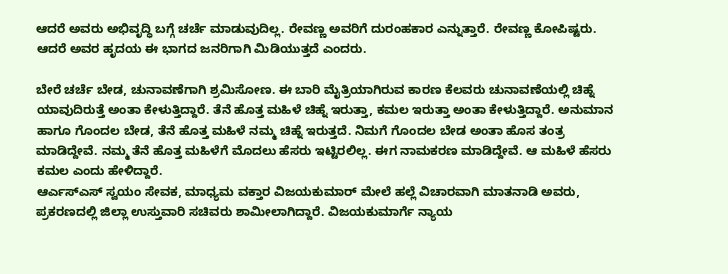ಆದರೆ ಅವರು ಅಭಿವೃದ್ಧಿ ಬಗ್ಗೆ ಚರ್ಚೆ ಮಾಡುವುದಿಲ್ಲ. ರೇವಣ್ಣ ಅವರಿಗೆ ದುರಂಹಕಾರ ಎನ್ನುತ್ತಾರೆ. ರೇವಣ್ಣ ಕೋಪಿಷ್ಟರು. ಆದರೆ ಅವರ ಹೃದಯ ಈ ಭಾಗದ ಜನರಿಗಾಗಿ ಮಿಡಿಯುತ್ತದೆ ಎಂದರು.

ಬೇರೆ ಚರ್ಚೆ ಬೇಡ, ಚುನಾವಣೆಗಾಗಿ ಶ್ರಮಿಸೋಣ. ಈ ಬಾರಿ ಮೈತ್ರಿಯಾಗಿರುವ ಕಾರಣ ಕೆಲವರು ಚುನಾವಣೆಯಲ್ಲಿ ಚಿಹ್ನೆ ಯಾವುದಿರುತ್ತೆ ಅಂತಾ ಕೇಳುತ್ತಿದ್ದಾರೆ. ತೆನೆ ಹೊತ್ತ ಮಹಿಳೆ ಚಿಹ್ನೆ ಇರುತ್ತಾ, ಕಮಲ ಇರುತ್ತಾ ಅಂತಾ ಕೇಳುತ್ತಿದ್ದಾರೆ. ಅನುಮಾನ ಹಾಗೂ ಗೊಂದಲ ಬೇಡ, ತೆನೆ ಹೊತ್ತ ಮಹಿಳೆ ನಮ್ಮ ಚಿಹ್ನೆ ಇರುತ್ತದೆ. ನಿಮಗೆ ಗೊಂದಲ ಬೇಡ ಅಂತಾ ಹೊಸ ತಂತ್ರ ಮಾಡಿದ್ದೇವೆ. ನಮ್ಮ ತೆನೆ ಹೊತ್ತ ಮಹಿಳೆಗೆ ಮೊದಲು ಹೆಸರು ಇಟ್ಟಿರಲಿಲ್ಲ. ಈಗ ನಾಮಕರಣ ಮಾಡಿದ್ದೇವೆ. ಆ ಮಹಿಳೆ ಹೆಸರು ಕಮಲ ಎಂದು ಹೇಳಿದ್ದಾರೆ.
ಆರ್ಎಸ್ಎಸ್ ಸ್ವಯಂ ಸೇವಕ, ಮಾಧ್ಯಮ ವಕ್ತಾರ ವಿಜಯಕುಮಾರ್ ಮೇಲೆ ಹಲ್ಲೆ ವಿಚಾರವಾಗಿ ಮಾತನಾಡಿ ಅವರು, ಪ್ರಕರಣದಲ್ಲಿ ಜಿಲ್ಲಾ ಉಸ್ತುವಾರಿ ಸಚಿವರು ಶಾಮೀಲಾಗಿದ್ದಾರೆ. ವಿಜಯಕುಮಾರ್ಗೆ ನ್ಯಾಯ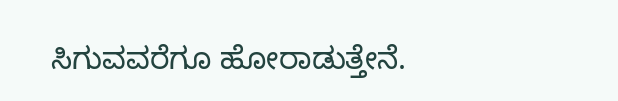ಸಿಗುವವರೆಗೂ ಹೋರಾಡುತ್ತೇನೆ.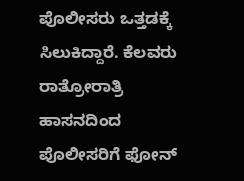ಪೊಲೀಸರು ಒತ್ತಡಕ್ಕೆ ಸಿಲುಕಿದ್ದಾರೆ. ಕೆಲವರು ರಾತ್ರೋರಾತ್ರಿ ಹಾಸನದಿಂದ ಪೊಲೀಸರಿಗೆ ಫೋನ್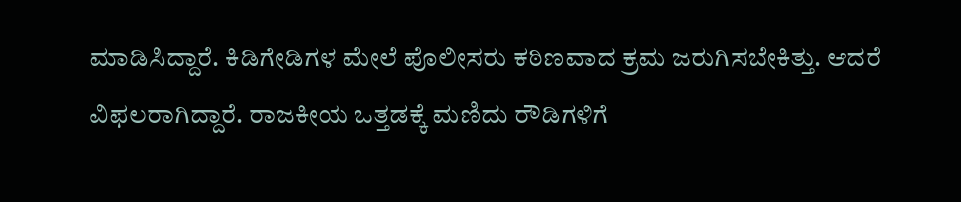ಮಾಡಿಸಿದ್ದಾರೆ. ಕಿಡಿಗೇಡಿಗಳ ಮೇಲೆ ಪೊಲೀಸರು ಕಠಿಣವಾದ ಕ್ರಮ ಜರುಗಿಸಬೇಕಿತ್ತು. ಆದರೆ ವಿಫಲರಾಗಿದ್ದಾರೆ. ರಾಜಕೀಯ ಒತ್ತಡಕ್ಕೆ ಮಣಿದು ರೌಡಿಗಳಿಗೆ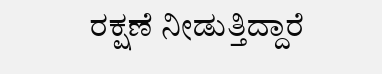ರಕ್ಷಣೆ ನೀಡುತ್ತಿದ್ದಾರೆ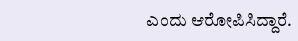ಎಂದು ಆರೋಪಿಸಿದ್ದಾರೆ.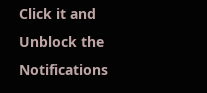Click it and Unblock the Notifications